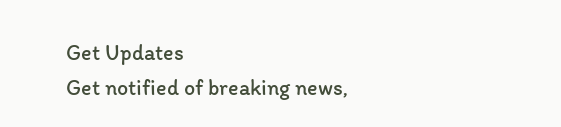Get Updates
Get notified of breaking news,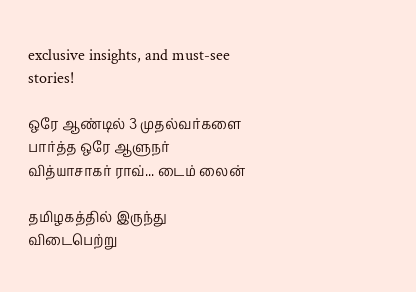exclusive insights, and must-see stories!

ஒரே ஆண்டில் 3 முதல்வர்களை பார்த்த ஒரே ஆளுநர் வித்யாசாகர் ராவ்... டைம் லைன்

தமிழகத்தில் இருந்து விடைபெற்று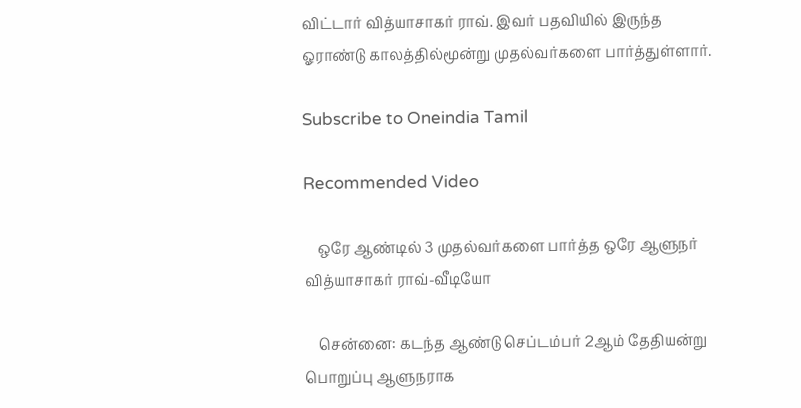விட்டார் வித்யாசாகர் ராவ். இவர் பதவியில் இருந்த ஓராண்டு காலத்தில்மூன்று முதல்வர்களை பார்த்துள்ளார்.

Subscribe to Oneindia Tamil

Recommended Video

    ஒரே ஆண்டில் 3 முதல்வர்களை பார்த்த ஒரே ஆளுநர் வித்யாசாகர் ராவ்-வீடியோ

    சென்னை: கடந்த ஆண்டு செப்டம்பர் 2ஆம் தேதியன்று பொறுப்பு ஆளுநராக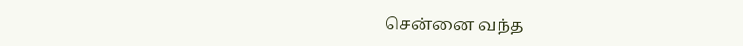சென்னை வந்த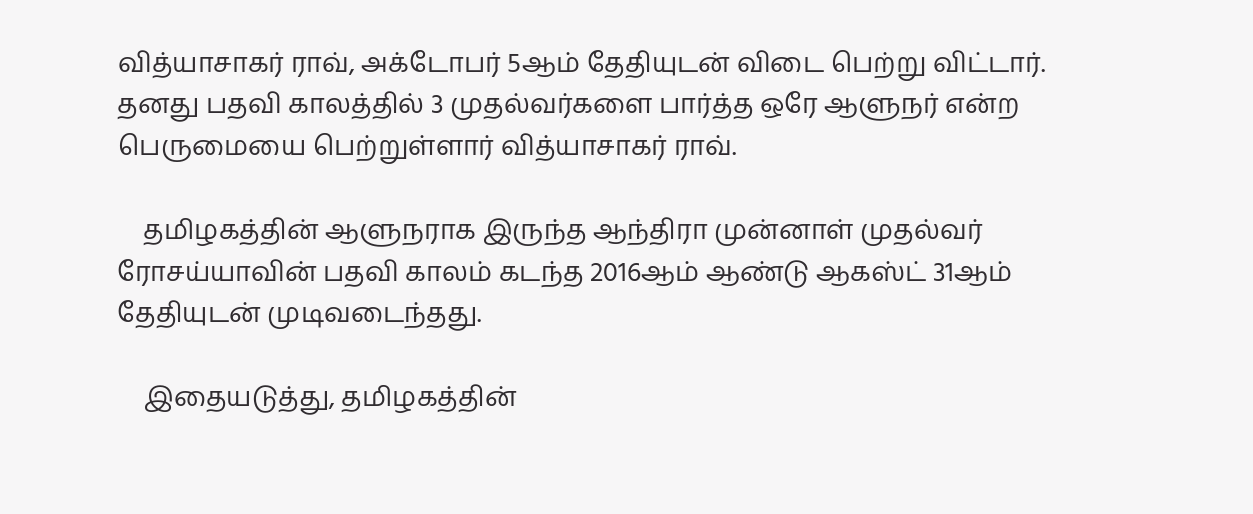வித்யாசாகர் ராவ், அக்டோபர் 5ஆம் தேதியுடன் விடை பெற்று விட்டார். தனது பதவி காலத்தில் 3 முதல்வர்களை பார்த்த ஒரே ஆளுநர் என்ற பெருமையை பெற்றுள்ளார் வித்யாசாகர் ராவ்.

    தமிழகத்தின் ஆளுநராக இருந்த ஆந்திரா முன்னாள் முதல்வர் ரோசய்யாவின் பதவி காலம் கடந்த 2016ஆம் ஆண்டு ஆகஸ்ட் 31ஆம் தேதியுடன் முடிவடைந்தது.

    இதையடுத்து, தமிழகத்தின்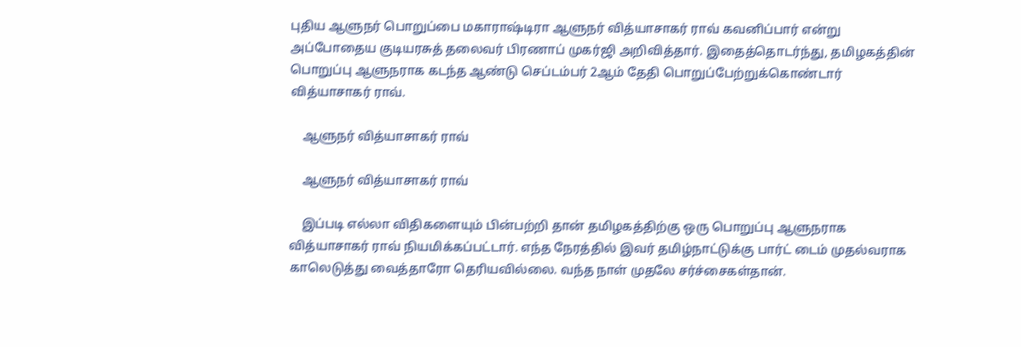புதிய ஆளுநர் பொறுப்பை மகாராஷ்டிரா ஆளுநர் வித்யாசாகர் ராவ் கவனிப்பார் என்று அப்போதைய குடியரசுத் தலைவர் பிரணாப் முகர்ஜி அறிவித்தார். இதைத்தொடர்ந்து, தமிழகத்தின் பொறுப்பு ஆளுநராக கடந்த ஆண்டு செப்டம்பர் 2ஆம் தேதி பொறுப்பேற்றுக்கொண்டார் வித்யாசாகர் ராவ்.

    ஆளுநர் வித்யாசாகர் ராவ்

    ஆளுநர் வித்யாசாகர் ராவ்

    இப்படி எல்லா விதிகளையும் பின்பற்றி தான் தமிழகத்திற்கு ஒரு பொறுப்பு ஆளுநராக வித்யாசாகர் ராவ் நியமிக்கப்பட்டார். எந்த நேரத்தில் இவர் தமிழ்நாட்டுக்கு பார்ட் டைம் முதல்வராக காலெடுத்து வைத்தாரோ தெரியவில்லை. வந்த நாள் முதலே சர்ச்சைகள்தான்.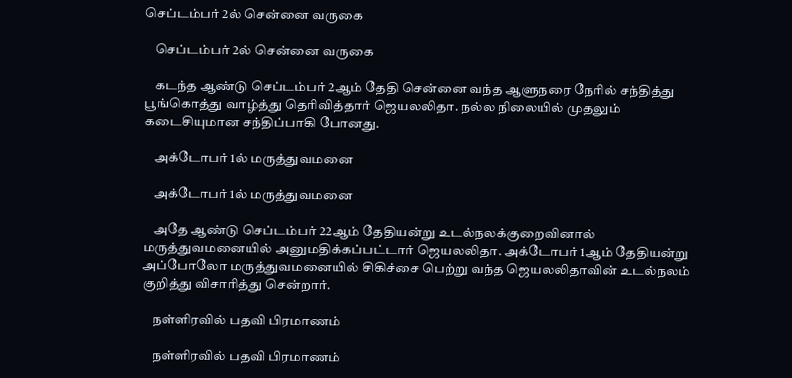செப்டம்பர் 2ல் சென்னை வருகை

    செப்டம்பர் 2ல் சென்னை வருகை

    கடந்த ஆண்டு செப்டம்பர் 2ஆம் தேதி சென்னை வந்த ஆளுநரை நேரில் சந்தித்து பூங்கொத்து வாழ்த்து தெரிவித்தார் ஜெயலலிதா. நல்ல நிலையில் முதலும் கடைசியுமான சந்திப்பாகி போனது.

    அக்டோபர் 1ல் மருத்துவமனை

    அக்டோபர் 1ல் மருத்துவமனை

    அதே ஆண்டு செப்டம்பர் 22ஆம் தேதியன்று உடல்நலக்குறைவினால் மருத்துவமனையில் அனுமதிக்கப்பட்டார் ஜெயலலிதா. அக்டோபர் 1ஆம் தேதியன்று அப்போலோ மருத்துவமனையில் சிகிச்சை பெற்று வந்த ஜெயலலிதாவின் உடல்நலம் குறித்து விசாரித்து சென்றார்.

    நள்ளிரவில் பதவி பிரமாணம்

    நள்ளிரவில் பதவி பிரமாணம்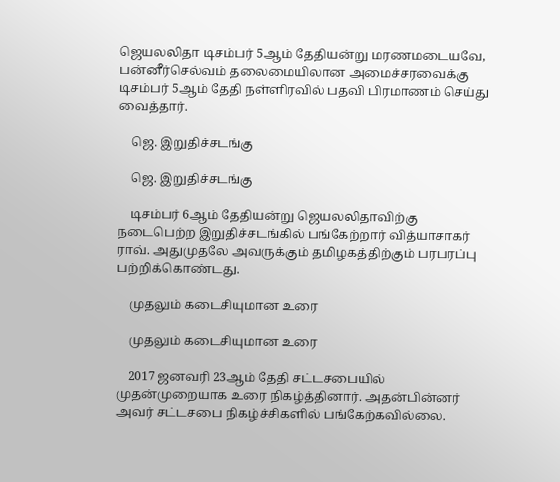ஜெயலலிதா டிசம்பர் 5ஆம் தேதியன்று மரணமடையவே, பன்னீர்செல்வம் தலைமையிலான அமைச்சரவைக்கு டிசம்பர் 5ஆம் தேதி நள்ளிரவில் பதவி பிரமாணம் செய்து வைத்தார்.

    ஜெ. இறுதிச்சடங்கு

    ஜெ. இறுதிச்சடங்கு

    டிசம்பர் 6ஆம் தேதியன்று ஜெயலலிதாவிற்கு நடைபெற்ற இறுதிச்சடங்கில் பங்கேற்றார் வித்யாசாகர் ராவ். அதுமுதலே அவருக்கும் தமிழகத்திற்கும் பரபரப்பு பற்றிக்கொண்டது.

    முதலும் கடைசியுமான உரை

    முதலும் கடைசியுமான உரை

    2017 ஜனவரி 23ஆம் தேதி சட்டசபையில் முதன்முறையாக உரை நிகழ்த்தினார். அதன்பின்னர் அவர் சட்டசபை நிகழ்ச்சிகளில் பங்கேற்கவில்லை.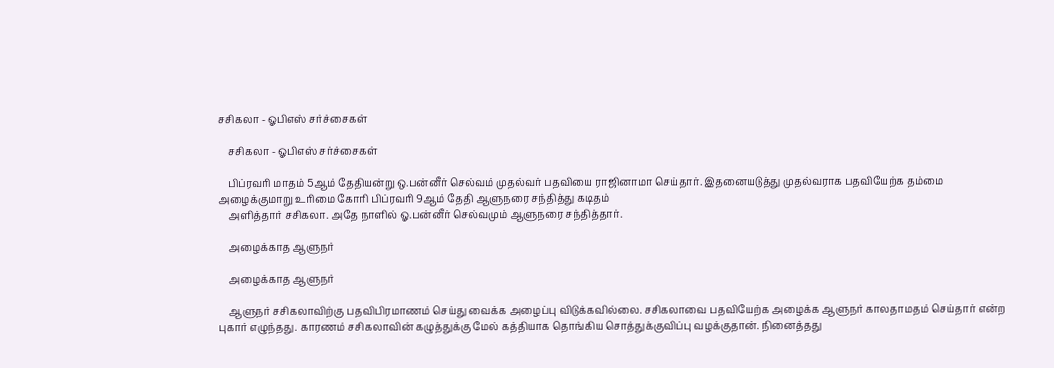சசிகலா - ஓபிஎஸ் சர்ச்சைகள்

    சசிகலா - ஓபிஎஸ் சர்ச்சைகள்

    பிப்ரவரி மாதம் 5ஆம் தேதியன்று ஒ.பன்னீர் செல்வம் முதல்வர் பதவியை ராஜினாமா செய்தார். இதனையடுத்து முதல்வராக பதவியேற்க தம்மை அழைக்குமாறு உரிமை கோரி பிப்ரவரி 9ஆம் தேதி ஆளுநரை சந்தித்து கடிதம்
    அளித்தார் சசிகலா. அதே நாளில் ஓ.பன்னீர் செல்வமும் ஆளுநரை சந்தித்தார்.

    அழைக்காத ஆளுநர்

    அழைக்காத ஆளுநர்

    ஆளுநர் சசிகலாவிற்கு பதவிபிரமாணம் செய்து வைக்க அழைப்பு விடுக்கவில்லை. சசிகலாவை பதவியேற்க அழைக்க ஆளுநர் காலதாமதம் செய்தார் என்ற புகார் எழுந்தது. காரணம் சசிகலாவின் கழுத்துக்கு மேல் கத்தியாக தொங்கிய சொத்துக்குவிப்பு வழக்குதான். நினைத்தது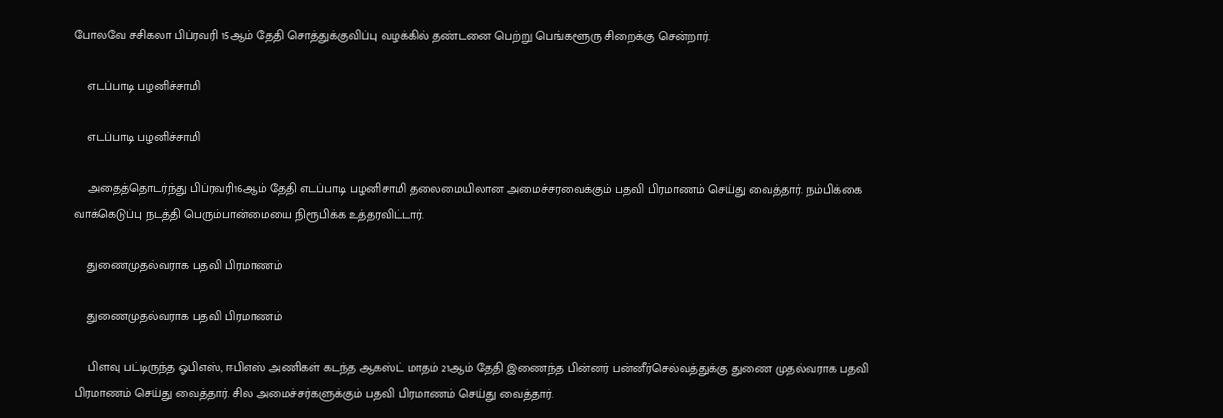போலவே சசிகலா பிப்ரவரி 15ஆம் தேதி சொத்துக்குவிப்பு வழக்கில் தண்டனை பெற்று பெங்களூரு சிறைக்கு சென்றார்.

    எடப்பாடி பழனிச்சாமி

    எடப்பாடி பழனிச்சாமி

    அதைத்தொடர்ந்து பிப்ரவரி16ஆம் தேதி எடப்பாடி பழனிசாமி தலைமையிலான அமைச்சரவைக்கும் பதவி பிரமாணம் செய்து வைத்தார். நம்பிக்கை வாக்கெடுப்பு நடத்தி பெரும்பான்மையை நிரூபிக்க உத்தரவிட்டார்.

    துணைமுதல்வராக பதவி பிரமாணம்

    துணைமுதல்வராக பதவி பிரமாணம்

    பிளவு பட்டிருந்த ஓபிஎஸ், ஈபிஎஸ் அணிகள் கடந்த ஆகஸ்ட் மாதம் 21ஆம் தேதி இணைந்த பின்னர் பன்னீர்செல்வத்துக்கு துணை முதல்வராக பதவி பிரமாணம் செய்து வைத்தார். சில அமைச்சர்களுக்கும் பதவி பிரமாணம் செய்து வைத்தார்.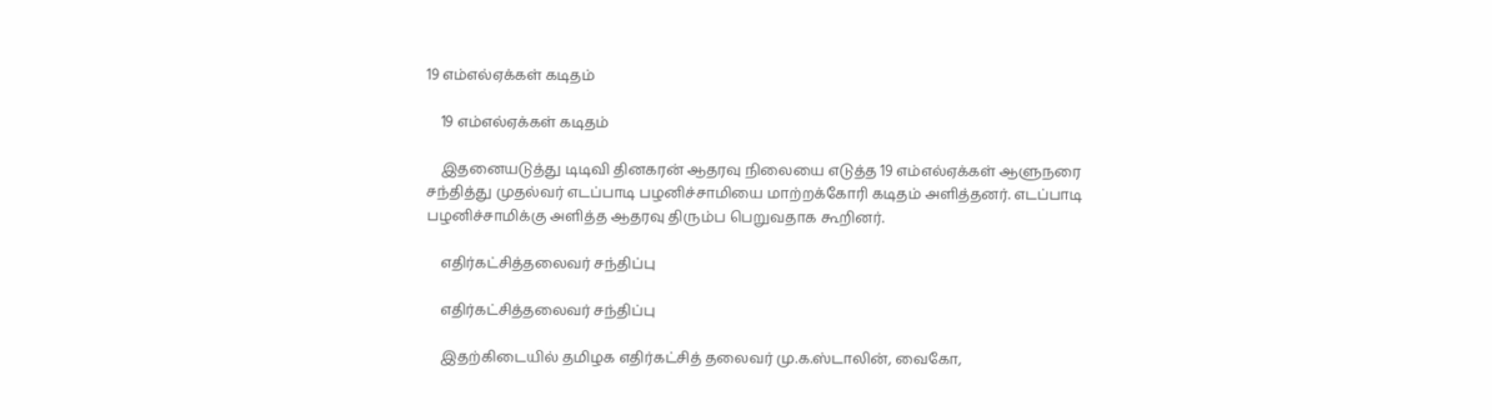19 எம்எல்ஏக்கள் கடிதம்

    19 எம்எல்ஏக்கள் கடிதம்

    இதனையடுத்து டிடிவி தினகரன் ஆதரவு நிலையை எடுத்த 19 எம்எல்ஏக்கள் ஆளுநரை சந்தித்து முதல்வர் எடப்பாடி பழனிச்சாமியை மாற்றக்கோரி கடிதம் அளித்தனர். எடப்பாடி பழனிச்சாமிக்கு அளித்த ஆதரவு திரும்ப பெறுவதாக கூறினர்.

    எதிர்கட்சித்தலைவர் சந்திப்பு

    எதிர்கட்சித்தலைவர் சந்திப்பு

    இதற்கிடையில் தமிழக எதிர்கட்சித் தலைவர் மு.க.ஸ்டாலின், வைகோ,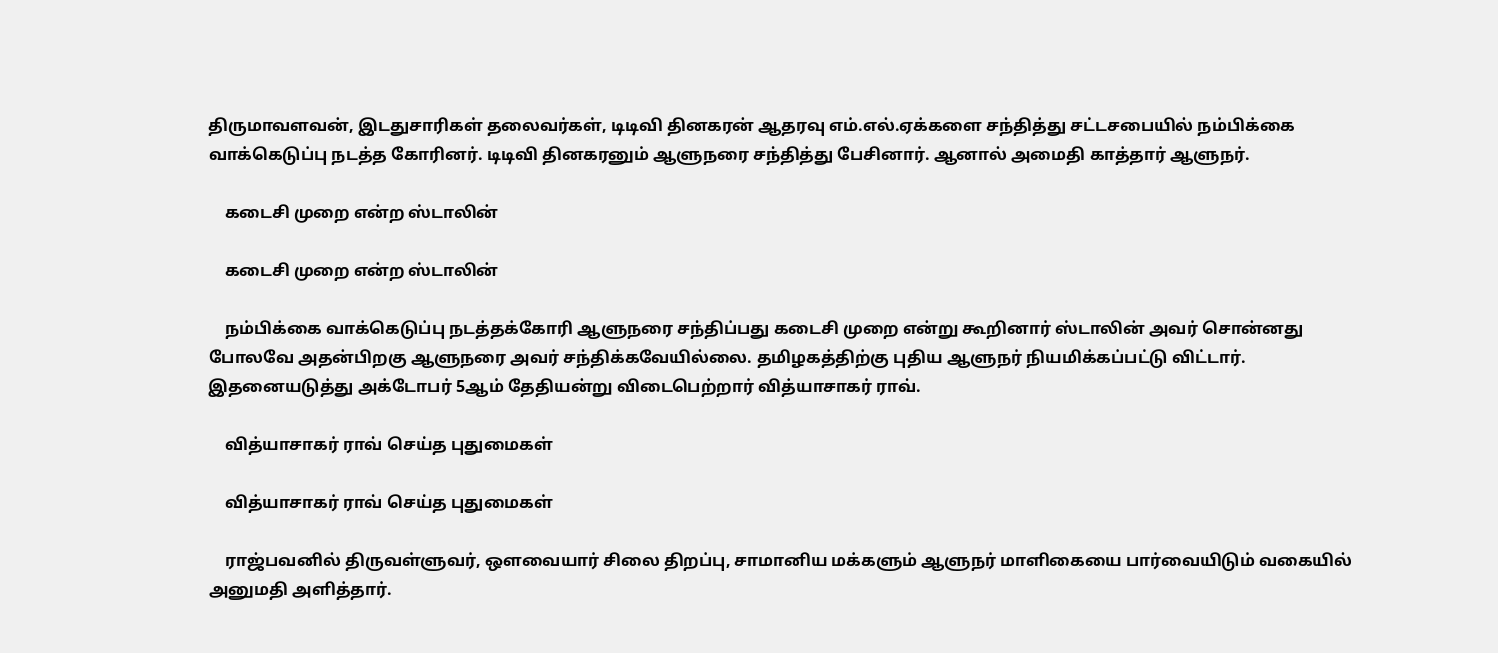திருமாவளவன், இடதுசாரிகள் தலைவர்கள், டிடிவி தினகரன் ஆதரவு எம்.எல்.ஏக்களை சந்தித்து சட்டசபையில் நம்பிக்கை வாக்கெடுப்பு நடத்த கோரினர். டிடிவி தினகரனும் ஆளுநரை சந்தித்து பேசினார். ஆனால் அமைதி காத்தார் ஆளுநர்.

    கடைசி முறை என்ற ஸ்டாலின்

    கடைசி முறை என்ற ஸ்டாலின்

    நம்பிக்கை வாக்கெடுப்பு நடத்தக்கோரி ஆளுநரை சந்திப்பது கடைசி முறை என்று கூறினார் ஸ்டாலின் அவர் சொன்னது போலவே அதன்பிறகு ஆளுநரை அவர் சந்திக்கவேயில்லை. தமிழகத்திற்கு புதிய ஆளுநர் நியமிக்கப்பட்டு விட்டார். இதனையடுத்து அக்டோபர் 5ஆம் தேதியன்று விடைபெற்றார் வித்யாசாகர் ராவ்.

    வித்யாசாகர் ராவ் செய்த புதுமைகள்

    வித்யாசாகர் ராவ் செய்த புதுமைகள்

    ராஜ்பவனில் திருவள்ளுவர், ஔவையார் சிலை திறப்பு, சாமானிய மக்களும் ஆளுநர் மாளிகையை பார்வையிடும் வகையில் அனுமதி அளித்தார்.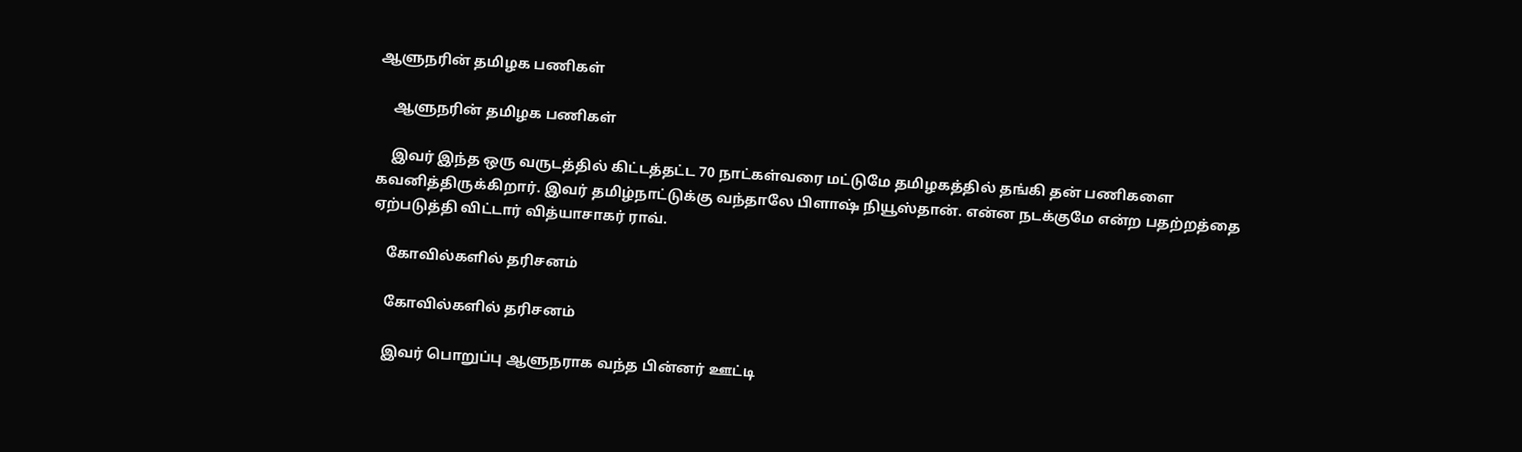ஆளுநரின் தமிழக பணிகள்

    ஆளுநரின் தமிழக பணிகள்

    இவர் இந்த ஒரு வருடத்தில் கிட்டத்தட்ட 70 நாட்கள்வரை மட்டுமே தமிழகத்தில் தங்கி தன் பணிகளை கவனித்திருக்கிறார். இவர் தமிழ்நாட்டுக்கு வந்தாலே பிளாஷ் நியூஸ்தான். என்ன நடக்குமே என்ற பதற்றத்தை ஏற்படுத்தி விட்டார் வித்யாசாகர் ராவ்.

    கோவில்களில் தரிசனம்

    கோவில்களில் தரிசனம்

    இவர் பொறுப்பு ஆளுநராக வந்த பின்னர் ஊட்டி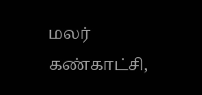மலர் கண்காட்சி,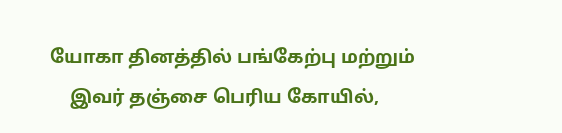யோகா தினத்தில் பங்கேற்பு மற்றும்
    இவர் தஞ்சை பெரிய கோயில்,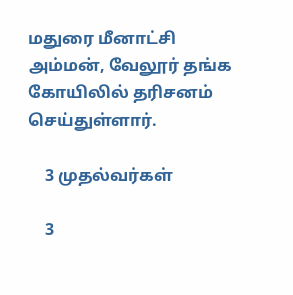மதுரை மீனாட்சி அம்மன், வேலூர் தங்க கோயிலில் தரிசனம் செய்துள்ளார்.

    3 முதல்வர்கள்

    3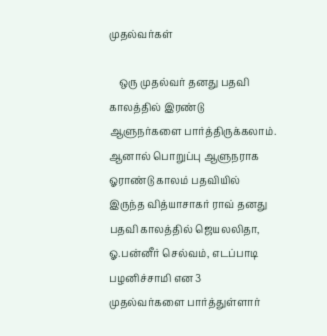முதல்வர்கள்

    ஒரு முதல்வர் தனது பதவி காலத்தில் இரண்டு ஆளுநர்களை பார்த்திருக்கலாம். ஆனால் பொறுப்பு ஆளுநராக ஓராண்டு காலம் பதவியில் இருந்த வித்யாசாகர் ராவ் தனது பதவி காலத்தில் ஜெயலலிதா, ஓ.பன்னீர் செல்வம், எடப்பாடி பழனிச்சாமி என 3 முதல்வர்களை பார்த்துள்ளார்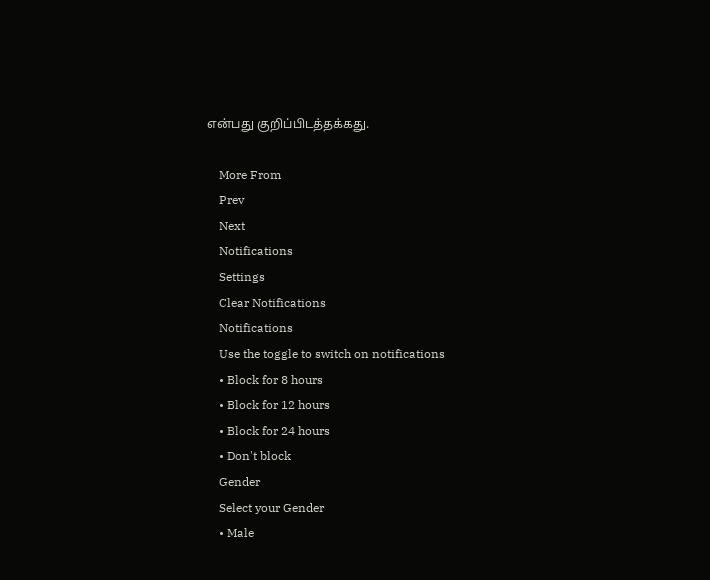என்பது குறிப்பிடத்தக்கது.

    More From
    Prev
    Next
    Notifications
    Settings
    Clear Notifications
    Notifications
    Use the toggle to switch on notifications
    • Block for 8 hours
    • Block for 12 hours
    • Block for 24 hours
    • Don't block
    Gender
    Select your Gender
    • Male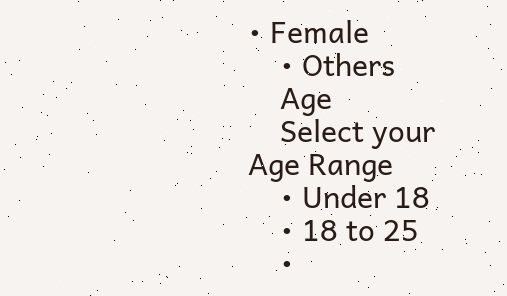• Female
    • Others
    Age
    Select your Age Range
    • Under 18
    • 18 to 25
    •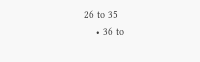26 to 35
    • 36 to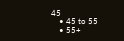45
    • 45 to 55
    • 55+